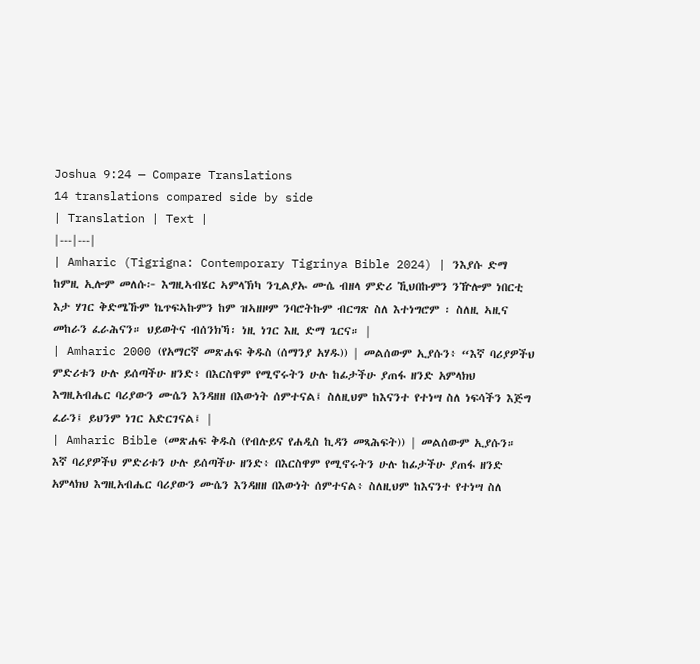Joshua 9:24 — Compare Translations
14 translations compared side by side
| Translation | Text |
|---|---|
| Amharic (Tigrigna: Contemporary Tigrinya Bible 2024) | ንእያሱ ድማ ከምዚ ኢሎም መለሱ፦ እግዚኣብሄር ኣምላኽካ ንጊልያኡ ሙሴ ብዘላ ምድሪ ኺህበኩምን ንዅሎም ነበርቲ እታ ሃገር ቅድሜኹም ኬጥፍኣኩምን ከም ዝኣዘዞም ንባሮትኩም ብርግጽ ስለ እተነግሮም ፡ ስለዚ ኣዚና መከራን ፈራሕናን። ህይወትና ብሰንክኻ፡ ነዚ ነገር እዚ ድማ ጌርና። |
| Amharic 2000 (የአማርኛ መጽሐፍ ቅዱስ (ሰማንያ አሃዱ)) | መልሰውም ኢያሱን፥ “እኛ ባሪያዎችህ ምድሪቱን ሁሉ ይሰጣችሁ ዘንድ፥ በእርስዋም የሚኖሩትን ሁሉ ከፊታችሁ ያጠፋ ዘንድ አምላክህ እግዚአብሔር ባሪያውን ሙሴን እንዳዘዘ በእውነት ሰምተናል፤ ስለዚህም ከእናንተ የተነሣ ስለ ነፍሳችን እጅግ ፈራን፤ ይህንም ነገር አድርገናል፤ |
| Amharic Bible (መጽሐፍ ቅዱስ (የብሉይና የሐዲስ ኪዳን መጻሕፍት)) | መልሰውም ኢያሱን። እኛ ባሪያዎችህ ምድሪቱን ሁሉ ይሰጣችሁ ዘንድ፥ በእርስዋም የሚኖሩትን ሁሉ ከፊታችሁ ያጠፋ ዘንድ አምላክህ እግዚአብሔር ባሪያውን ሙሴን እንዳዘዘ በእውነት ሰምተናል፥ ስለዚህም ከእናንተ የተነሣ ስለ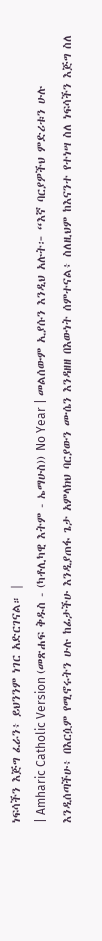ነፍሳችን እጅግ ፈራን፥ ይህንንም ነገር አድርገናል። |
| Amharic Catholic Version (መጽሐፍ ቅዱስ - (ካቶሊካዊ እትም - ኤማሁስ)) No Year | መልሰውም ኢያሱን እንዲህ አሉት፦ “እኛ ባርያዎችህ ምድሪቱን ሁሉ እንዲሰጣችሁ፥ በእርሷም የሚኖሩትን ሁሉ ከፊታችሁ እንዲያጠፋ ጌታ አምላክህ ባርያውን ሙሴን እንዳዘዘ በእውነት ሰምተናል፥ ስለዚህም ከእናንተ የተነሣ ስለ ነፍሳችን እጅግ ስለ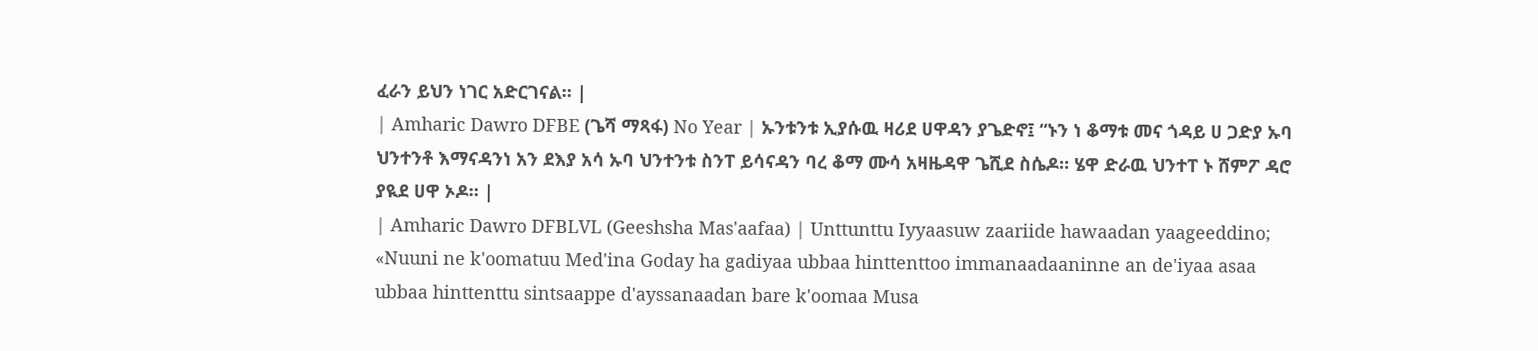ፈራን ይህን ነገር አድርገናል። |
| Amharic Dawro DFBE (ጌሻ ማጻፋ) No Year | ኡንቱንቱ ኢያሱዉ ዛሪደ ሀዋዳን ያጌድኖ፤ “ኑን ነ ቆማቱ መና ጎዳይ ሀ ጋድያ ኡባ ህንተንቶ እማናዳንነ አን ደእያ አሳ ኡባ ህንተንቱ ስንፐ ይሳናዳን ባረ ቆማ ሙሳ አዛዜዳዋ ጌሺደ ስሴዶ። ሄዋ ድራዉ ህንተፐ ኑ ሸምፖ ዳሮ ያዪደ ሀዋ ኦዶ። |
| Amharic Dawro DFBLVL (Geeshsha Mas'aafaa) | Unttunttu Iyyaasuw zaariide hawaadan yaageeddino; «Nuuni ne k'oomatuu Med'ina Goday ha gadiyaa ubbaa hinttenttoo immanaadaaninne an de'iyaa asaa ubbaa hinttenttu sintsaappe d'ayssanaadan bare k'oomaa Musa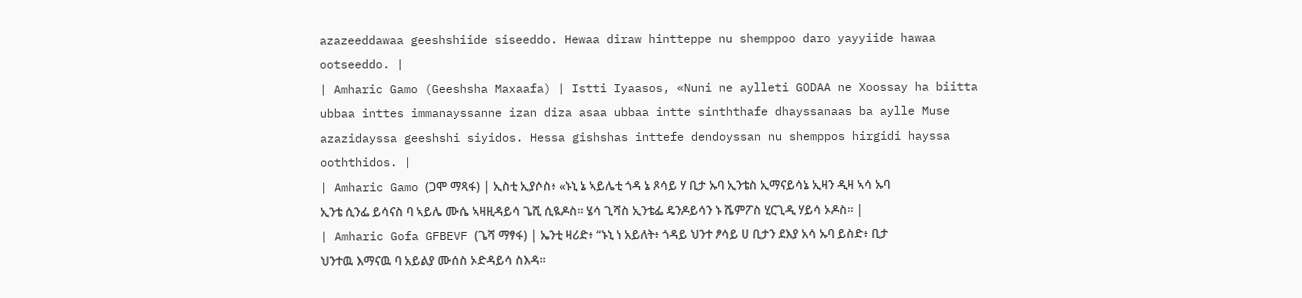azazeeddawaa geeshshiide siseeddo. Hewaa diraw hintteppe nu shemppoo daro yayyiide hawaa ootseeddo. |
| Amharic Gamo (Geeshsha Maxaafa) | Istti Iyaasos, «Nuni ne aylleti GODAA ne Xoossay ha biitta ubbaa inttes immanayssanne izan diza asaa ubbaa intte sinththafe dhayssanaas ba aylle Muse azazidayssa geeshshi siyidos. Hessa gishshas inttefe dendoyssan nu shemppos hirgidi hayssa ooththidos. |
| Amharic Gamo (ጋሞ ማጻፋ) | ኢስቲ ኢያሶስ፥ «ኑኒ ኔ ኣይሌቲ ጎዳ ኔ ጾሳይ ሃ ቢታ ኡባ ኢንቴስ ኢማናይሳኔ ኢዛን ዲዛ ኣሳ ኡባ ኢንቴ ሲንፌ ይሳናስ ባ ኣይሌ ሙሴ ኣዛዚዳይሳ ጌሺ ሲዪዶስ። ሄሳ ጊሻስ ኢንቴፌ ዴንዶይሳን ኑ ሼምፖስ ሂርጊዲ ሃይሳ ኦዶስ። |
| Amharic Gofa GFBEVF (ጌሻ ማፃፋ) | ኤንቲ ዛሪድ፥ “ኑኒ ነ አይለት፥ ጎዳይ ህንተ ፆሳይ ሀ ቢታን ደእያ አሳ ኡባ ይስድ፥ ቢታ ህንተዉ እማናዉ ባ አይልያ ሙሰስ ኦድዳይሳ ስእዳ።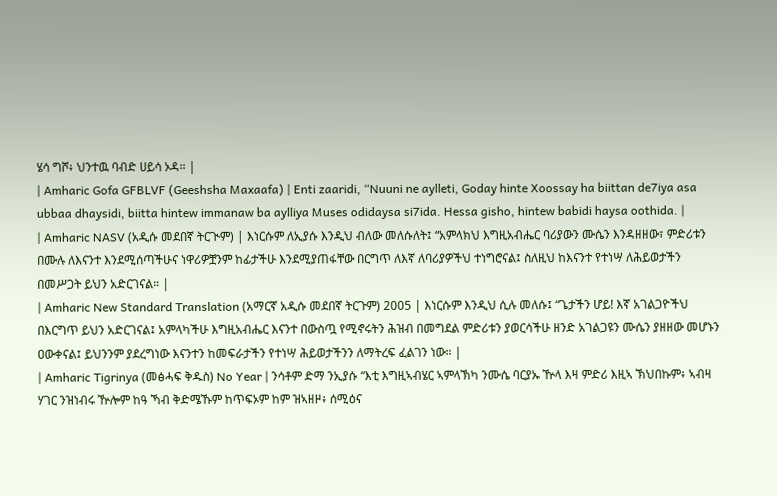ሄሳ ግሾ፥ ህንተዉ ባብድ ሀይሳ ኦዳ። |
| Amharic Gofa GFBLVF (Geeshsha Maxaafa) | Enti zaaridi, “Nuuni ne aylleti, Goday hinte Xoossay ha biittan de7iya asa ubbaa dhaysidi, biitta hintew immanaw ba aylliya Muses odidaysa si7ida. Hessa gisho, hintew babidi haysa oothida. |
| Amharic NASV (አዲሱ መደበኛ ትርጒም) | እነርሱም ለኢያሱ እንዲህ ብለው መለሱለት፤ “አምላክህ እግዚአብሔር ባሪያውን ሙሴን እንዳዘዘው፣ ምድሪቱን በሙሉ ለእናንተ እንደሚሰጣችሁና ነዋሪዎቿንም ከፊታችሁ እንደሚያጠፋቸው በርግጥ ለእኛ ለባሪያዎችህ ተነግሮናል፤ ስለዚህ ከእናንተ የተነሣ ለሕይወታችን በመሥጋት ይህን አድርገናል። |
| Amharic New Standard Translation (አማርኛ አዲሱ መደበኛ ትርጉም) 2005 | እነርሱም እንዲህ ሲሉ መለሱ፤ “ጌታችን ሆይ! እኛ አገልጋዮችህ በእርግጥ ይህን አድርገናል፤ አምላካችሁ እግዚአብሔር እናንተ በውስጧ የሚኖሩትን ሕዝብ በመግደል ምድሪቱን ያወርሳችሁ ዘንድ አገልጋዩን ሙሴን ያዘዘው መሆኑን ዐውቀናል፤ ይህንንም ያደረግነው እናንተን ከመፍራታችን የተነሣ ሕይወታችንን ለማትረፍ ፈልገን ነው። |
| Amharic Tigrinya (መፅሓፍ ቅዱስ) No Year | ንሳቶም ድማ ንኢያሱ “እቲ እግዚኣብሄር ኣምላኽካ ንሙሴ ባርያኡ ዅላ እዛ ምድሪ እዚኣ ኽህበኩም፥ ኣብዛ ሃገር ንዝነብሩ ዅሎም ከዓ ኻብ ቅድሜኹም ከጥፍኦም ከም ዝኣዘዞ፥ ሰሚዕና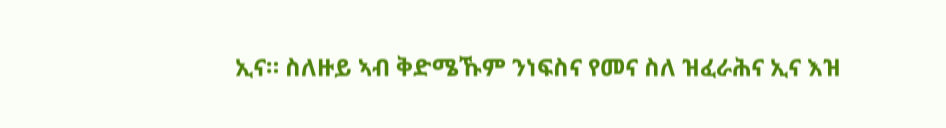ኢና። ስለዙይ ኣብ ቅድሜኹም ንነፍስና የመና ስለ ዝፈራሕና ኢና እዝ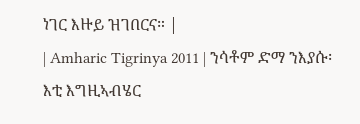ነገር እዙይ ዝገበርና። |
| Amharic Tigrinya 2011 | ንሳቶም ድማ ንእያሱ፡ እቲ እግዚኣብሄር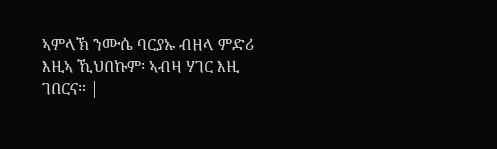ኣምላኽ ንሙሴ ባርያኡ ብዘላ ምድሪ እዚኣ ኺህበኩም፡ ኣብዛ ሃገር እዚ ገበርና። |